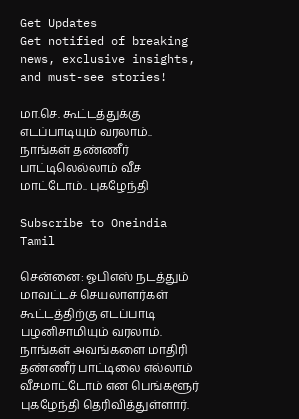Get Updates
Get notified of breaking news, exclusive insights, and must-see stories!

மா.செ. கூட்டத்துக்கு எடப்பாடியும் வரலாம்.. நாங்கள் தண்ணீர் பாட்டிலெல்லாம் வீச மாட்டோம்.. புகழேந்தி

Subscribe to Oneindia Tamil

சென்னை: ஓபிஎஸ் நடத்தும் மாவட்டச் செயலாளர்கள் கூட்டத்திற்கு எடப்பாடி பழனிசாமியும் வரலாம். நாங்கள் அவங்களை மாதிரி தண்ணீர் பாட்டிலை எல்லாம் வீசமாட்டோம் என பெங்களூர் புகழேந்தி தெரிவித்துள்ளார்.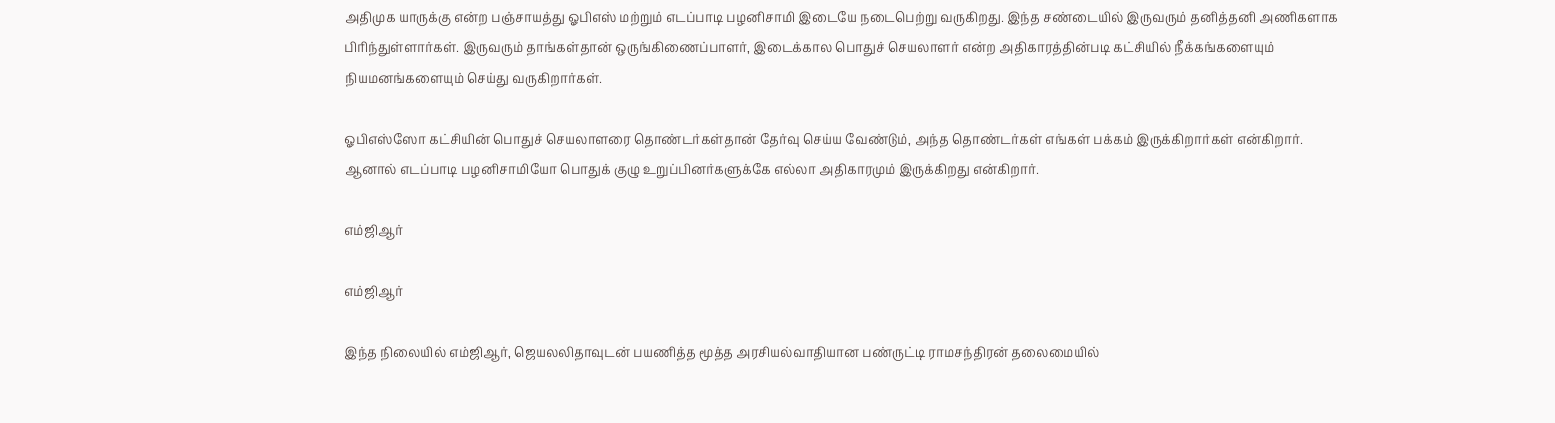அதிமுக யாருக்கு என்ற பஞ்சாயத்து ஓபிஎஸ் மற்றும் எடப்பாடி பழனிசாமி இடையே நடைபெற்று வருகிறது. இந்த சண்டையில் இருவரும் தனித்தனி அணிகளாக பிரிந்துள்ளார்கள். இருவரும் தாங்கள்தான் ஒருங்கிணைப்பாளர், இடைக்கால பொதுச் செயலாளர் என்ற அதிகாரத்தின்படி கட்சியில் நீக்கங்களையும் நியமனங்களையும் செய்து வருகிறார்கள்.

ஓபிஎஸ்ஸோ கட்சியின் பொதுச் செயலாளரை தொண்டர்கள்தான் தேர்வு செய்ய வேண்டும், அந்த தொண்டர்கள் எங்கள் பக்கம் இருக்கிறார்கள் என்கிறார். ஆனால் எடப்பாடி பழனிசாமியோ பொதுக் குழு உறுப்பினர்களுக்கே எல்லா அதிகாரமும் இருக்கிறது என்கிறார்.

எம்ஜிஆர்

எம்ஜிஆர்

இந்த நிலையில் எம்ஜிஆர், ஜெயலலிதாவுடன் பயணித்த மூத்த அரசியல்வாதியான பண்ருட்டி ராமசந்திரன் தலைமையில்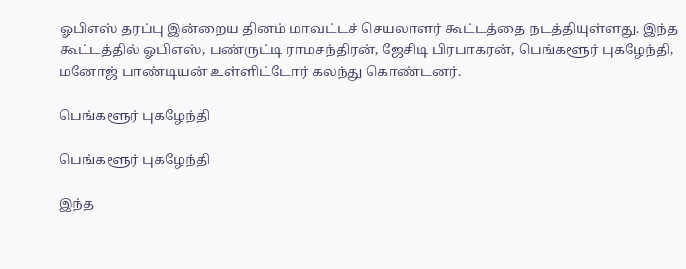ஓபிஎஸ் தரப்பு இன்றைய தினம் மாவட்டச் செயலாளர் கூட்டத்தை நடத்தியுள்ளது. இந்த கூட்டத்தில் ஓபிஎஸ், பண்ருட்டி ராமசந்திரன், ஜேசிடி பிரபாகரன், பெங்களூர் புகழேந்தி, மனோஜ் பாண்டியன் உள்ளிட்டோர் கலந்து கொண்டனர்.

பெங்களூர் புகழேந்தி

பெங்களூர் புகழேந்தி

இந்த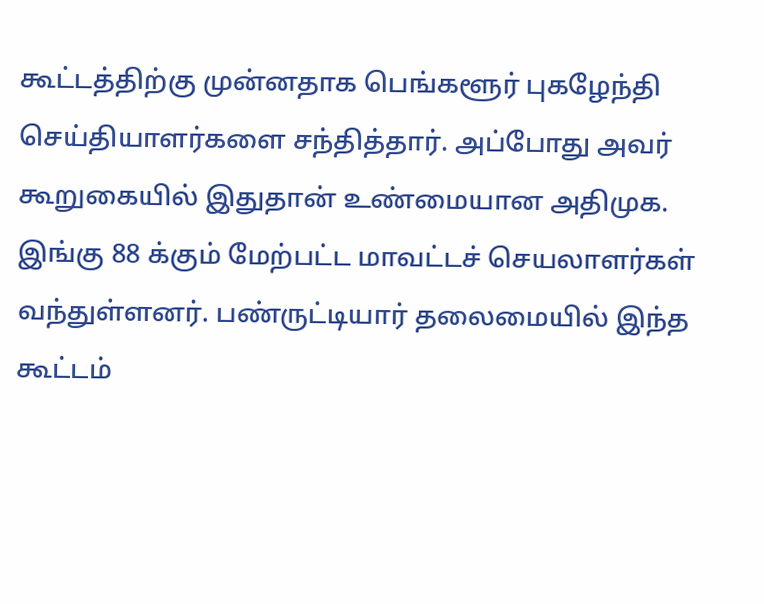கூட்டத்திற்கு முன்னதாக பெங்களூர் புகழேந்தி செய்தியாளர்களை சந்தித்தார். அப்போது அவர் கூறுகையில் இதுதான் உண்மையான அதிமுக. இங்கு 88 க்கும் மேற்பட்ட மாவட்டச் செயலாளர்கள் வந்துள்ளனர். பண்ருட்டியார் தலைமையில் இந்த கூட்டம்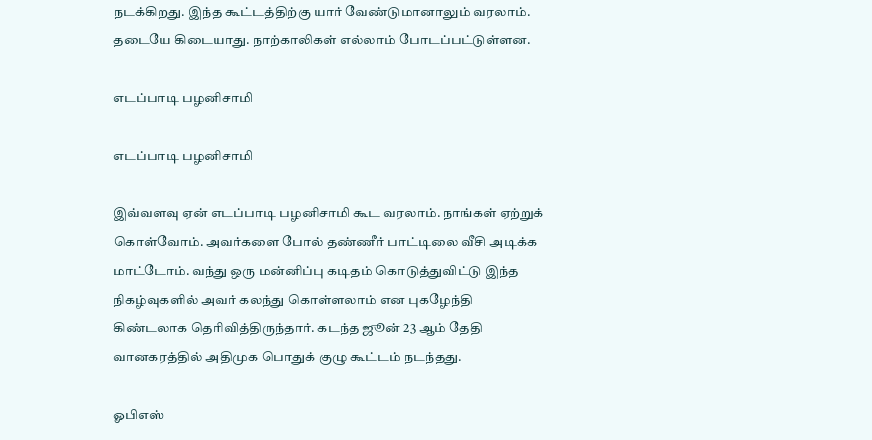நடக்கிறது. இந்த கூட்டத்திற்கு யார் வேண்டுமானாலும் வரலாம். தடையே கிடையாது. நாற்காலிகள் எல்லாம் போடப்பட்டுள்ளன.

எடப்பாடி பழனிசாமி

எடப்பாடி பழனிசாமி

இவ்வளவு ஏன் எடப்பாடி பழனிசாமி கூட வரலாம். நாங்கள் ஏற்றுக் கொள்வோம். அவர்களை போல் தண்ணீர் பாட்டிலை வீசி அடிக்க மாட்டோம். வந்து ஒரு மன்னிப்பு கடிதம் கொடுத்துவிட்டு இந்த நிகழ்வுகளில் அவர் கலந்து கொள்ளலாம் என புகழேந்தி கிண்டலாக தெரிவித்திருந்தார். கடந்த ஜூன் 23 ஆம் தேதி வானகரத்தில் அதிமுக பொதுக் குழு கூட்டம் நடந்தது.

ஓபிஎஸ்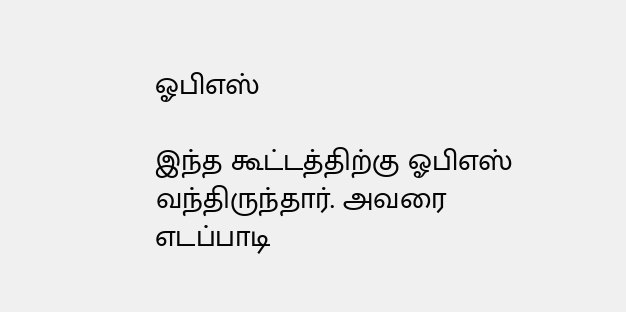ஓபிஎஸ்

இந்த கூட்டத்திற்கு ஓபிஎஸ் வந்திருந்தார். அவரை எடப்பாடி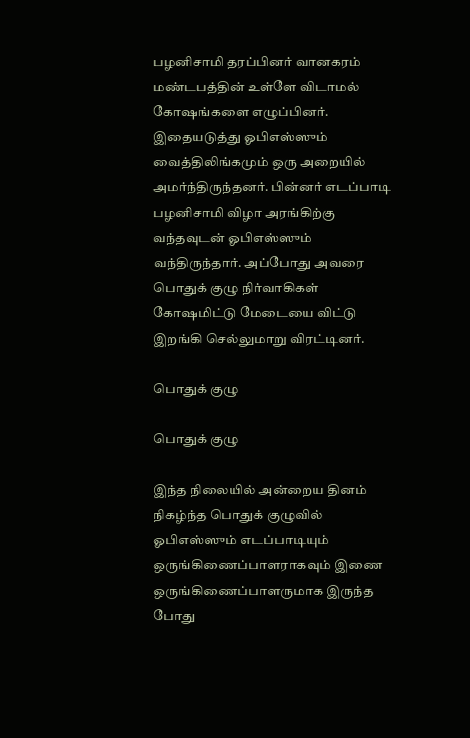பழனிசாமி தரப்பினர் வானகரம் மண்டபத்தின் உள்ளே விடாமல் கோஷங்களை எழுப்பினர். இதையடுத்து ஓபிஎஸ்ஸும் வைத்திலிங்கமும் ஒரு அறையில் அமர்ந்திருந்தனர். பின்னர் எடப்பாடி பழனிசாமி விழா அரங்கிற்கு வந்தவுடன் ஓபிஎஸ்ஸும் வந்திருந்தார். அப்போது அவரை பொதுக் குழு நிர்வாகிகள் கோஷமிட்டு மேடையை விட்டு இறங்கி செல்லுமாறு விரட்டினர்.

பொதுக் குழு

பொதுக் குழு

இந்த நிலையில் அன்றைய தினம் நிகழ்ந்த பொதுக் குழுவில் ஓபிஎஸ்ஸும் எடப்பாடியும் ஒருங்கிணைப்பாளராகவும் இணை ஒருங்கிணைப்பாளருமாக இருந்த போது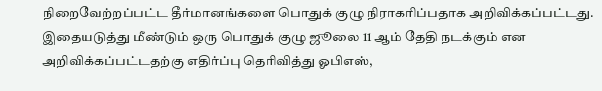நிறைவேற்றப்பட்ட தீர்மானங்களை பொதுக் குழு நிராகரிப்பதாக அறிவிக்கப்பட்டது. இதையடுத்து மீண்டும் ஒரு பொதுக் குழு ஜூலை 11 ஆம் தேதி நடக்கும் என அறிவிக்கப்பட்டதற்கு எதிர்ப்பு தெரிவித்து ஓபிஎஸ்,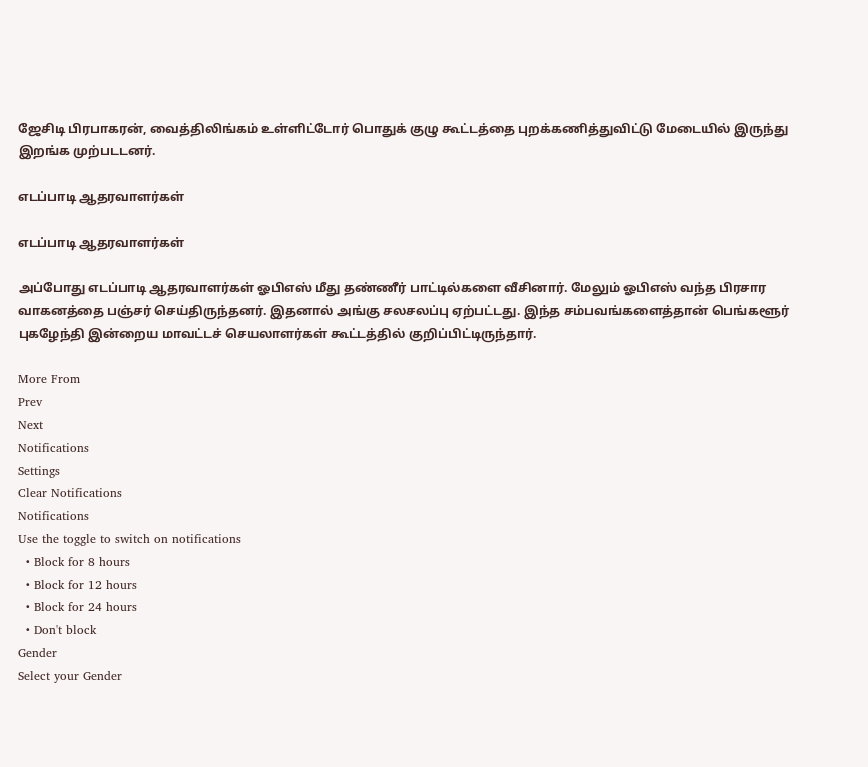ஜேசிடி பிரபாகரன், வைத்திலிங்கம் உள்ளிட்டோர் பொதுக் குழு கூட்டத்தை புறக்கணித்துவிட்டு மேடையில் இருந்து இறங்க முற்படடனர்.

எடப்பாடி ஆதரவாளர்கள்

எடப்பாடி ஆதரவாளர்கள்

அப்போது எடப்பாடி ஆதரவாளர்கள் ஓபிஎஸ் மீது தண்ணீர் பாட்டில்களை வீசினார். மேலும் ஓபிஎஸ் வந்த பிரசார வாகனத்தை பஞ்சர் செய்திருந்தனர். இதனால் அங்கு சலசலப்பு ஏற்பட்டது. இந்த சம்பவங்களைத்தான் பெங்களூர் புகழேந்தி இன்றைய மாவட்டச் செயலாளர்கள் கூட்டத்தில் குறிப்பிட்டிருந்தார்.

More From
Prev
Next
Notifications
Settings
Clear Notifications
Notifications
Use the toggle to switch on notifications
  • Block for 8 hours
  • Block for 12 hours
  • Block for 24 hours
  • Don't block
Gender
Select your Gender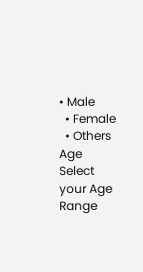• Male
  • Female
  • Others
Age
Select your Age Range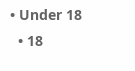• Under 18
  • 18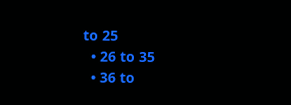to 25
  • 26 to 35
  • 36 to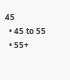45
  • 45 to 55
  • 55+